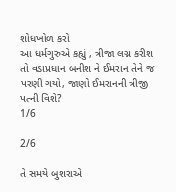શોધખોળ કરો
આ ધર્મગુરુએ કહ્યું , ત્રીજા લગ્ન કરીશ તો વડાપ્રધાન બનીશ ને ઈમરાન તેને જ પરણી ગયો, જાણો ઈમરાનની ત્રીજી પત્ની વિશે?
1/6

2/6

તે સમયે બુશરાએ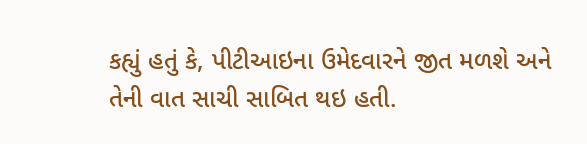કહ્યું હતું કે, પીટીઆઇના ઉમેદવારને જીત મળશે અને તેની વાત સાચી સાબિત થઇ હતી.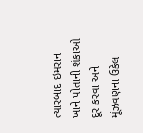ત્યારબાદ ઇમરાન ખાને પોતાની શંકાઓ દૂર કરવા અને મૂંઝવણના ઉકેલ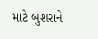માટે બુશરાને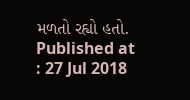મળતો રહ્યો હતો.
Published at : 27 Jul 2018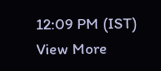12:09 PM (IST)
View More